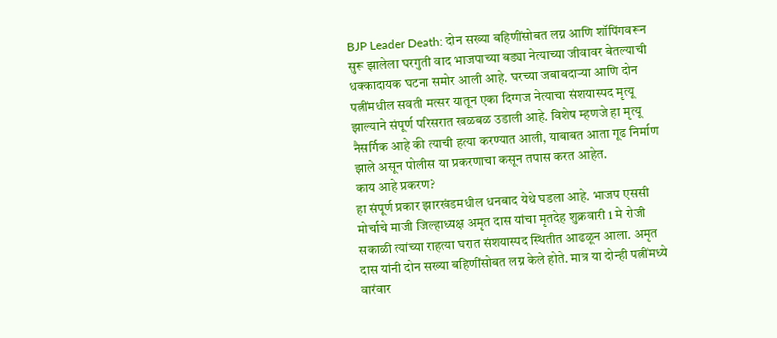BJP Leader Death: दोन सख्या बहिणींसोबत लग्न आणि शॉपिंगवरून सुरू झालेला घरगुती वाद भाजपाच्या बड्या नेत्याच्या जीवावर बेतल्याची धक्कादायक घटना समोर आली आहे. घरच्या जबाबदाऱ्या आणि दोन पत्नींमधील सवती मत्सर यातून एका दिग्गज नेत्याचा संशयास्पद मृत्यू झाल्याने संपूर्ण परिसरात खळबळ उडाली आहे. विशेष म्हणजे हा मृत्यू नैसर्गिक आहे की त्याची हत्या करण्यात आली, याबाबत आता गूढ निर्माण झाले असून पोलीस या प्रकरणाचा कसून तपास करत आहेत.
काय आहे प्रकरण?
हा संपूर्ण प्रकार झारखंडमधील धनबाद येथे घडला आहे. भाजप एससी मोर्चाचे माजी जिल्हाध्यक्ष अमृत दास यांचा मृतदेह शुक्रवारी 1 मे रोजी सकाळी त्यांच्या राहत्या घरात संशयास्पद स्थितीत आढळून आला. अमृत दास यांनी दोन सख्या बहिणींसोबत लग्न केले होते. मात्र या दोन्ही पत्नींमध्ये वारंवार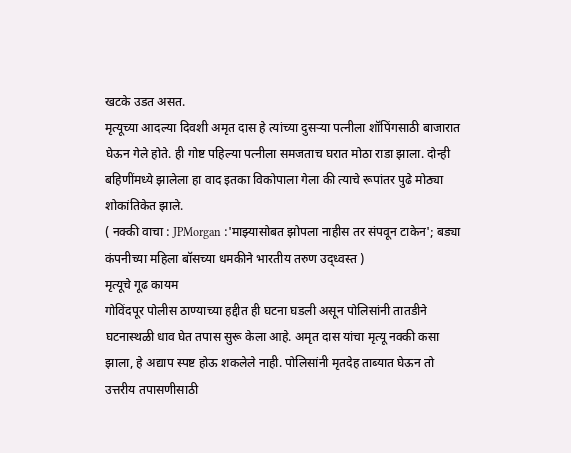खटके उडत असत.
मृत्यूच्या आदल्या दिवशी अमृत दास हे त्यांच्या दुसऱ्या पत्नीला शॉपिंगसाठी बाजारात घेऊन गेले होते. ही गोष्ट पहिल्या पत्नीला समजताच घरात मोठा राडा झाला. दोन्ही बहिणींमध्ये झालेला हा वाद इतका विकोपाला गेला की त्याचे रूपांतर पुढे मोठ्या शोकांतिकेत झाले.
( नक्की वाचा : JPMorgan :'माझ्यासोबत झोपला नाहीस तर संपवून टाकेन'; बड्या कंपनीच्या महिला बॉसच्या धमकीने भारतीय तरुण उद्ध्वस्त )
मृत्यूचे गूढ कायम
गोविंदपूर पोलीस ठाण्याच्या हद्दीत ही घटना घडली असून पोलिसांनी तातडीने घटनास्थळी धाव घेत तपास सुरू केला आहे. अमृत दास यांचा मृत्यू नक्की कसा झाला, हे अद्याप स्पष्ट होऊ शकलेले नाही. पोलिसांनी मृतदेह ताब्यात घेऊन तो उत्तरीय तपासणीसाठी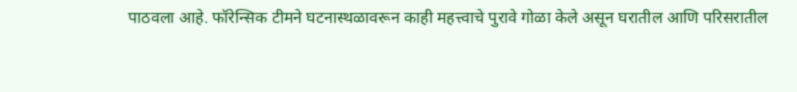पाठवला आहे. फॉरेन्सिक टीमने घटनास्थळावरून काही महत्त्वाचे पुरावे गोळा केले असून घरातील आणि परिसरातील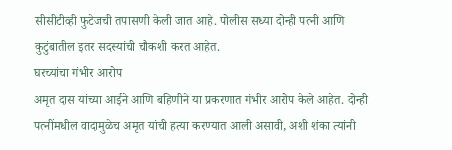सीसीटीव्ही फुटेजची तपासणी केली जात आहे. पोलीस सध्या दोन्ही पत्नी आणि कुटुंबातील इतर सदस्यांची चौकशी करत आहेत.
घरच्यांचा गंभीर आरोप
अमृत दास यांच्या आईने आणि बहिणीने या प्रकरणात गंभीर आरोप केले आहेत. दोन्ही पत्नींमधील वादामुळेच अमृत यांची हत्या करण्यात आली असावी, अशी शंका त्यांनी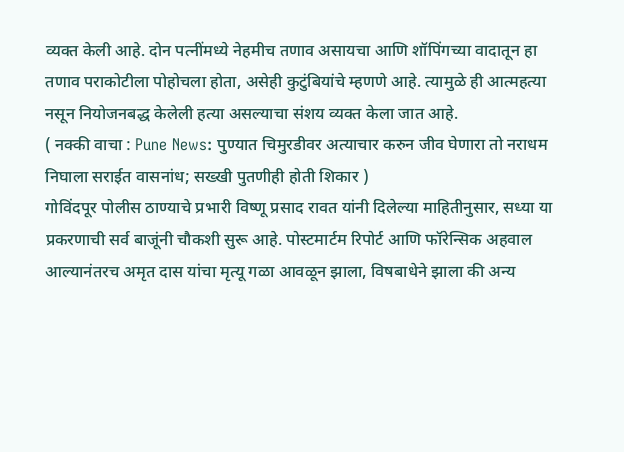व्यक्त केली आहे. दोन पत्नींमध्ये नेहमीच तणाव असायचा आणि शॉपिंगच्या वादातून हा तणाव पराकोटीला पोहोचला होता, असेही कुटुंबियांचे म्हणणे आहे. त्यामुळे ही आत्महत्या नसून नियोजनबद्ध केलेली हत्या असल्याचा संशय व्यक्त केला जात आहे.
( नक्की वाचा : Pune News: पुण्यात चिमुरडीवर अत्याचार करुन जीव घेणारा तो नराधम निघाला सराईत वासनांध; सख्खी पुतणीही होती शिकार )
गोविंदपूर पोलीस ठाण्याचे प्रभारी विष्णू प्रसाद रावत यांनी दिलेल्या माहितीनुसार, सध्या या प्रकरणाची सर्व बाजूंनी चौकशी सुरू आहे. पोस्टमार्टम रिपोर्ट आणि फॉरेन्सिक अहवाल आल्यानंतरच अमृत दास यांचा मृत्यू गळा आवळून झाला, विषबाधेने झाला की अन्य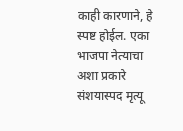काही कारणाने, हे स्पष्ट होईल. एका भाजपा नेत्याचा अशा प्रकारे संशयास्पद मृत्यू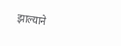झाल्याने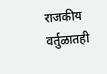राजकीय वर्तुळातही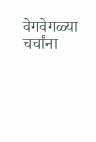वेगवेगळ्या चर्चांना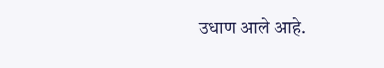उधाण आले आहे.